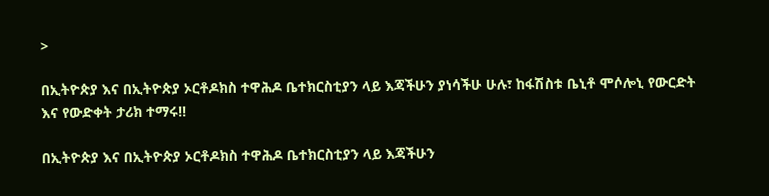>

በኢትዮጵያ እና በኢትዮጵያ ኦርቶዶክስ ተዋሕዶ ቤተክርስቲያን ላይ እጃችሁን ያነሳችሁ ሁሉ፣ ከፋሽስቱ ቤኒቶ ሞሶሎኒ የውርድት እና የውድቀት ታሪክ ተማሩ!!

በኢትዮጵያ እና በኢትዮጵያ ኦርቶዶክስ ተዋሕዶ ቤተክርስቲያን ላይ እጃችሁን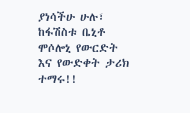ያነሳችሁ ሁሉ፣ ከፋሽስቱ ቤኒቶ ሞሶሎኒ የውርድት እና የውድቀት ታሪክ ተማሩ!!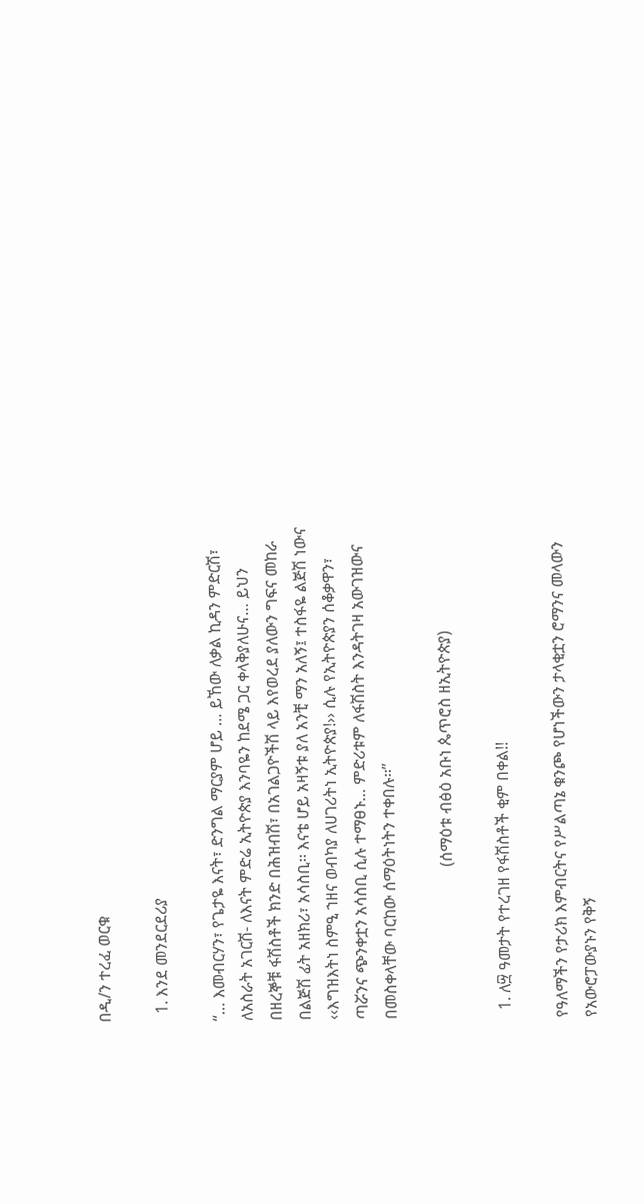በዲ/ን ተረፈ ወርቁ

  1. እንደ መንደርደሪያ

‘‘… እመብርሃን፣ የጌታዬ እናት፣ ድንግል ማርያም ሆይ … ይኸው ለቃል ኪዳን ምድርሽ፣ ለአስራት አገርሽ- ለእናት ምድሬ ኢትዮጵያ እንባዬን ከደሜ ጋር ቀላቅያለሁና… ይህን በዘረኞቹ ፋሽስቶች ክንድ በሕዝብሽ፣ በአገልጋዮችሽ ላይ እየወረደ ያለውን ግፍና መከራ በልጅሽ ፊት አዘክሪ፣ አሳስቢ፡፡ እናቴ ሆይ አዛኝቱ ያለ አንቺ ማን አለኝ፤ ተስፋዬ ልጅሽ ነውና ‹‹እግዝእትነ ስምዒ ኀዘና ወብካያ ለሀገሪትነ ኢትዮጵያ!›› ሲሉ የኢትዮጵያን ሰቆቃዋን፣ ጣሯንና ጭንቀቷን አሳስቢ ሲሉ ተማፀኑ… ምድሪቱም ለፋሽስት እንዳትገዛ አውገዝውና በመስቀላቸው ባርከው ሰማዕትነትን ተቀበሉ፡፡’’

                                      (ሰማዕቱ ብፅዕ አቡነ ጴጥሮስ ዘኢትዮጵያ)

  1. ለ፵ ዓመታት የተረገዘ የፋሽስቶች ቂም በቀል!!

የዓለማችን የታሪክ እምብርትና የሥልጣኔ ቁንጮ የሆነችውን ታላቂቷን ሮማንና መላውን የአውሮፓውያኑን የቅኝ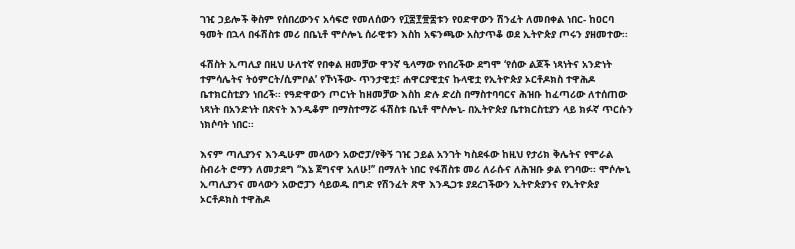ገዢ ኃይሎች ቅስም የሰበረውንና አሳፍሮ የመለሰውን የ፲፰፻፹፰ቱን የዐድዋውን ሽንፈት ለመበቀል ነበር- ከዐርባ ዓመት በኋላ በፋሽስቱ መሪ በቤኒቶ ሞሶሎኒ ሰራዊቱን እስከ አፍንጫው አስታጥቆ ወደ ኢትዮጵያ ጦሩን ያዘመተው፡፡

ፋሽስት ኢጣሊያ በዚህ ሁለተኛ የበቀል ዘመቻው ዋንኛ ዒላማው የነበረችው ደግሞ ‘የሰው ልጆች ነጻነትና አንድነት ተምሳሌትና ትዕምርት/ሲምቦል’ የኾነችው- ጥንታዊቷ፣ ሐዋርያዊቷና ኩላዊቷ የኢትዮጵያ ኦርቶዶክስ ተዋሕዶ ቤተክርስቲያን ነበረች፡፡ የዓድዋውን ጦርነት ከዘመቻው እስከ ድሉ ድረስ በማስተባባርና ሕዝቡ ከፈጣሪው ለተሰጠው ነጻነት በአንድነት በጽናት እንዲቆም በማስተማሯ ፋሽስቱ ቤኒቶ ሞሶሎኒ- በኢትዮጵያ ቤተክርስቲያን ላይ ክፉኛ ጥርሱን ነክሶባት ነበር፡፡

እናም ጣሊያንና እንዲሁም መላውን አውሮፓ/የቅኝ ገዢ ኃይል አንገት ካስደፋው ከዚህ የታሪክ ቅሌትና የሞራል ስብራት ሮማን ለመታደግ ‘‘እኔ ጀግናዋ አለሁ!’’ በማለት ነበር የፋሽስቱ መሪ ለራሱና ለሕዝቡ ቃል የገባው፡፡ ሞሶሎኒ ኢጣሊያንና መላውን አውሮፓን ሳይወዱ በግድ የሽንፈት ጽዋ እንዲጋቱ ያደረገችውን ኢትዮጵያንና የኢትዮጵያ ኦርቶዶክስ ተዋሕዶ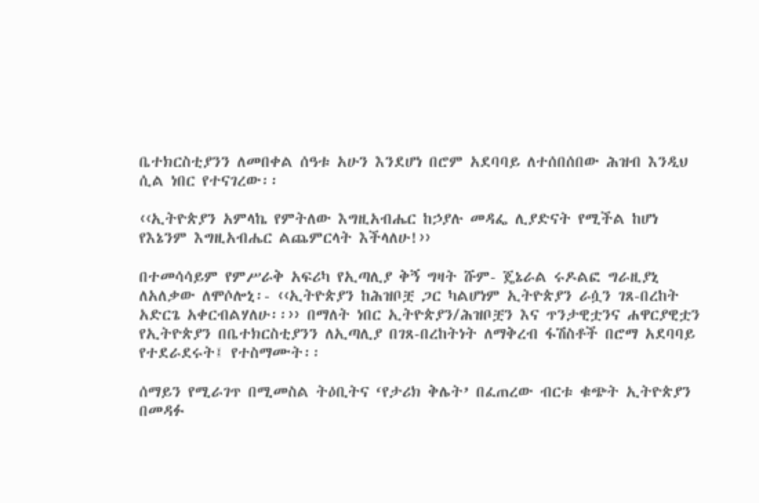ቤተክርስቲያንን ለመበቀል ሰዓቱ አሁን እንደሆነ በሮም አደባባይ ለተሰበሰበው ሕዝብ እንዲህ ሲል ነበር የተናገረው፡፡

‹‹ኢትዮጵያን አምላኬ የምትለው እግዚአብሔር ከኃያሉ መዳፌ ሊያድናት የሚችል ከሆነ የእኔንም እግዚአብሔር ልጨምርላት እችላለሁ!››

በተመሳሳይም የምሥራቅ አፍሪካ የኢጣሊያ ቅኝ ግዛት ሹም- ጄኔራል ሩዶልፎ ግራዚያኒ ለአለቃው ለሞሶሎኒ፡- ‹‹ኢትዮጵያን ከሕዝቦቿ ጋር ካልሆነም ኢትዮጵያን ራሷን ገጸ-በረከት  አድርጌ አቀርብልሃለሁ፡፡›› በማለት ነበር ኢትዮጵያን/ሕዝቦቿን እና ጥንታዊቷንና ሐዋርያዊቷን የኢትዮጵያን በቤተክርስቲያንን ለኢጣሊያ በገጸ-በረከትነት ለማቅረብ ፋሽስቶች በሮማ አደባባይ የተደራደሩት፤ የተስማሙት፡፡

ሰማይን የሚራገጥ በሚመስል ትዕቢትና ‘የታሪክ ቅሌት’ በፈጠረው ብርቱ ቁጭት ኢትዮጵያን በመዳፉ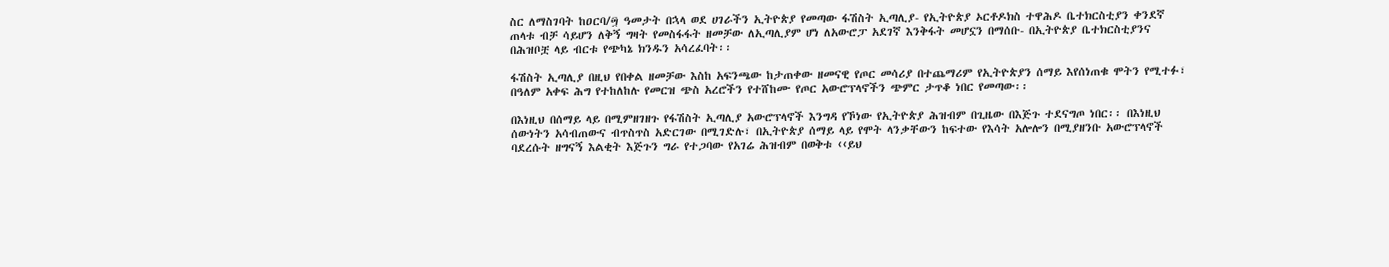ስር ለማስገባት ከዐርባ/፵ ዓመታት በኋላ ወደ ሀገራችን ኢትዮጵያ የመጣው ፋሽስት ኢጣሊያ- የኢትዮጵያ ኦርቶዶክስ ተዋሕዶ ቤተክርስቲያን ቀንደኛ ጠላቱ ብቻ ሳይሆን ለቅኝ ግዛት የመስፋፋት ዘመቻው ለኢጣሊያም ሆነ ለአውሮፓ አደገኛ እንቅፋት መሆኗን በማሰቡ- በኢትዮጵያ ቤተክርስቲያንና በሕዝቦቿ ላይ ብርቱ የጭካኔ ክንዱን አሳረፈባት፡፡

ፋሽስት ኢጣሊያ በዚህ የበቀል ዘመቻው እስከ አፍንጫው ከታጠቀው ዘመናዊ የጦር መሳሪያ በተጨማሪም የኢትዮጵያን ሰማይ እየሰነጠቁ ሞትን የሚተፉ፣ በዓለም አቀፍ ሕግ የተከለከሉ የመርዝ ጭስ አረሮችን የተሸከሙ የጦር አውሮፕላኖችን ጭምር ታጥቆ ነበር የመጣው፡፡

በእነዚህ በሰማይ ላይ በሚምዘገዘጉ የፋሽስት ኢጣሊያ አውሮፕላኖች እንግዳ የኾነው የኢትዮጵያ ሕዝብም በጊዜው በእጅጉ ተደናግጦ ነበር፡፡ በእነዚህ ሰውነትን አሳብጠውና ብጥስጥስ አድርገው በሚገድሉ፣ በኢትዮጵያ ሰማይ ላይ የሞት ላንቃቸውን ከፍተው የእሳት አሎሎን በሚያዘንቡ አውሮፕላኖች ባደረሱት ዘግናኝ እልቂት እጅጉን ግራ የተጋባው የአገሬ ሕዝብም በወቅቱ ‹‹ይህ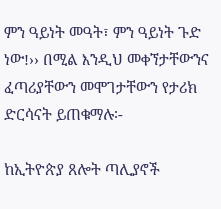ምን ዓይነት መዓት፣ ምን ዓይነት ጉድ ነው!›› በሚል እንዲህ መቀኘታቸውንና ፈጣሪያቸውን መሞገታቸውን የታሪክ ድርሳናት ይጠቁማሉ፡-

ከኢትዮጵያ ጸሎት ጣሊያኖች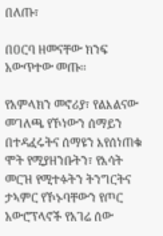በለጡ፣

በዐርባ ዘመናቸው ክንፍ አውጥተው መጡ፡፡

የአምላክን መኖሪያ፣ የልእልናው መገለጫ የኾነውን ሰማይን በተዳፈሩትና ሰማዩን እየሰነጠቁ ሞት የሚያዘንቡትን፣ የእሳት መርዝ የሚተፉትን ትንግርትና ታኣምር የኾኑባቸውን የጦር አውሮፕላኖች የአገሬ ሰው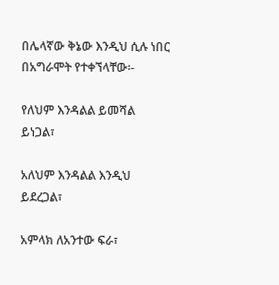በሌላኛው ቅኔው እንዲህ ሲሉ ነበር በአግራሞት የተቀኘላቸው፡-

የለህም እንዳልል ይመሻል ይነጋል፣

አለህም እንዳልል እንዲህ ይደረጋል፣

አምላክ ለአንተው ፍራ፣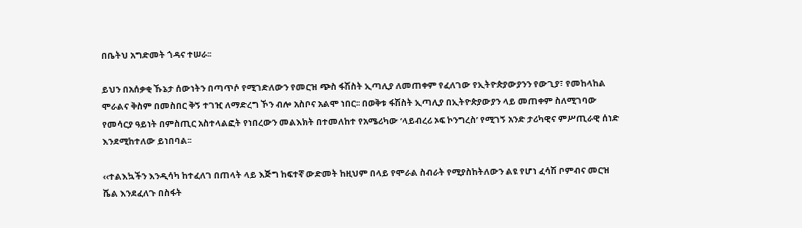በቤትህ አግድመት ጎዳና ተሠራ፡፡

ይህን በአሰቃቂ ኹኔታ ሰውነትን በጣጥሶ የሚገድለውን የመርዝ ጭስ ፋሽስት ኢጣሊያ ለመጠቀም የፈለገው የኢትዮጵያውያንን የውጊያ፣ የመከላከል ሞራልና ቅስም በመስበር ቅኝ ተገዢ ለማድረግ ኾን ብሎ አስቦና አልሞ ነበር፡፡ በወቅቱ ፋሽስት ኢጣሊያ በኢትዮጵያውያን ላይ መጠቀም ስለሚገባው የመሳርያ ዓይነት በምስጢር አስተላልፎት የነበረውን መልእክት በተመለከተ የአሜሪካው ‘ላይብረሪ ኦፍ ኮንግረስ’ የሚገኝ አንድ ታሪካዊና ምሥጢራዊ ሰነድ እንደሚከተለው ይነበባል፡፡

‹‹ተልእኳችን እንዲሳካ ከተፈለገ በጠላት ላይ እጅግ ከፍተኛ ውድመት ከዚህም በላይ የሞራል ስብራት የሚያስከትለውን ልዩ የሆነ ፈሳሽ ቦምብና መርዝ ሼል እንደፈለጉ በስፋት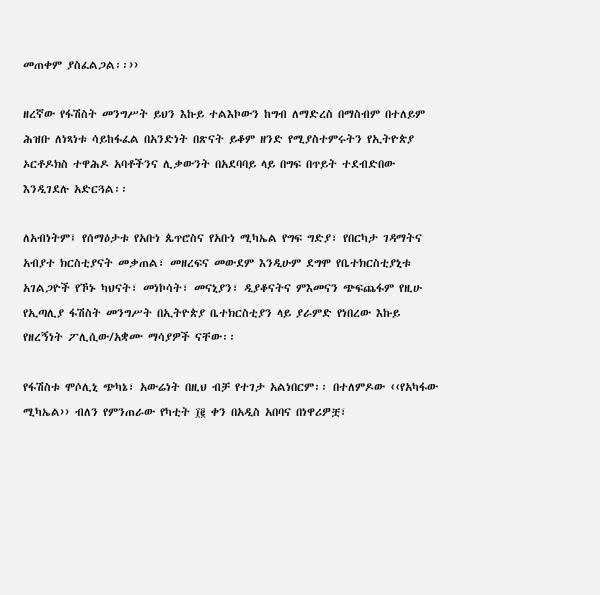መጠቀም ያስፈልጋል፡፡››

ዘረኛው የፋሽስት መንግሥት ይህን እኩይ ተልእኮውን ከግብ ለማድረስ በማስብም በተለይም ሕዝቡ ለነጻነቱ ሳይከፋፈል በአንድነት በጽናት ይቆም ዘንድ የሚያስተምሩትን የኢትዮጵያ ኦርቶዶክስ ተዋሕዶ አባቶችንና ሊቃውንት በአደባባይ ላይ በግፍ በጥይት ተደብድበው እንዲገደሉ አድርጓል፡፡

ለአብነትም፤ የሰማዕታቱ የአቡነ ጴጥሮስና የአቡነ ሚካኤል የግፍ ግድያ፣ የበርካታ ገዳማትና አብያተ ክርስቲያናት መቃጠል፣ መዘረፍና መውደም እንዲሁም ደግሞ የቤተክርስቲያኒቱ አገልጋዮች የኾኑ ካህናት፣ መነኮሳት፣ መናኒያን፣ ዲያቆናትና ምእመናን ጭፍጨፋም የዚሁ የኢጣሊያ ፋሽስት መንግሥት በኢትዮጵያ ቤተክርስቲያን ላይ ያራምድ የነበረው እኩይ የዘረኝነት ፖሊሲው/አቋሙ ማሳያዎች ናቸው፡፡

የፋሽስቱ ሞሶሊኒ ጭካኔ፣ አውሬነት በዚህ ብቻ የተገታ አልነበርም፡፡ በተለምዶው ‹‹የአካፋው ሚካኤል›› ብለን የምንጠራው የካቲት ፲፪ ቀን በአዲስ አበባና በነዋሪዎቿ፣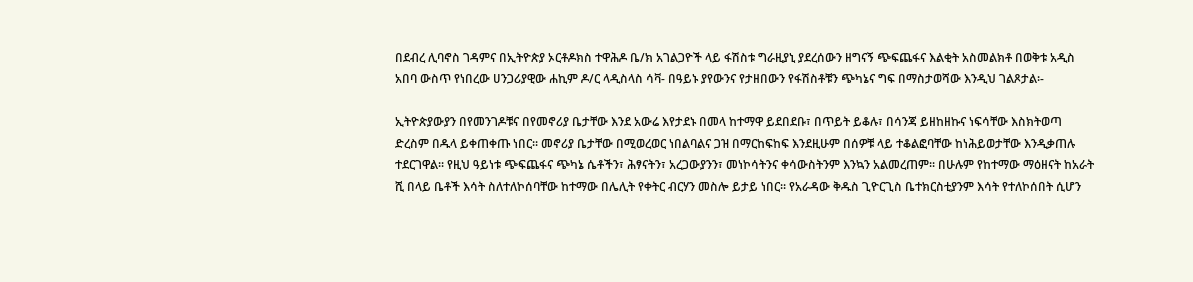በደብረ ሊባኖስ ገዳምና በኢትዮጵያ ኦርቶዶክስ ተዋሕዶ ቤ/ክ አገልጋዮች ላይ ፋሽስቱ ግራዚያኒ ያደረሰውን ዘግናኝ ጭፍጨፋና እልቂት አስመልክቶ በወቅቱ አዲስ አበባ ውስጥ የነበረው ሀንጋሪያዊው ሐኪም ዶ/ር ላዲስላስ ሳቫ- በዓይኑ ያየውንና የታዘበውን የፋሽስቶቹን ጭካኔና ግፍ በማስታወሻው እንዲህ ገልጾታል፡-

ኢትዮጵያውያን በየመንገዶቹና በየመኖሪያ ቤታቸው እንደ አውሬ እየታደኑ በመላ ከተማዋ ይደበደቡ፣ በጥይት ይቆሉ፣ በሳንጃ ይዘከዘኩና ነፍሳቸው እስክትወጣ ድረስም በዱላ ይቀጠቀጡ ነበር፡፡ መኖሪያ ቤታቸው በሚወረወር ነበልባልና ጋዝ በማርከፍከፍ እንደዚሁም በሰዎቹ ላይ ተቆልፎባቸው ከነሕይወታቸው እንዲቃጠሉ ተደርገዋል፡፡ የዚህ ዓይነቱ ጭፍጨፋና ጭካኔ ሴቶችን፣ ሕፃናትን፣ አረጋውያንን፣ መነኮሳትንና ቀሳውስትንም እንኳን አልመረጠም፡፡ በሁሉም የከተማው ማዕዘናት ከአራት ሺ በላይ ቤቶች እሳት ስለተለኮሰባቸው ከተማው በሌሊት የቀትር ብርሃን መስሎ ይታይ ነበር፡፡ የአራዳው ቅዱስ ጊዮርጊስ ቤተክርስቲያንም እሳት የተለኮሰበት ሲሆን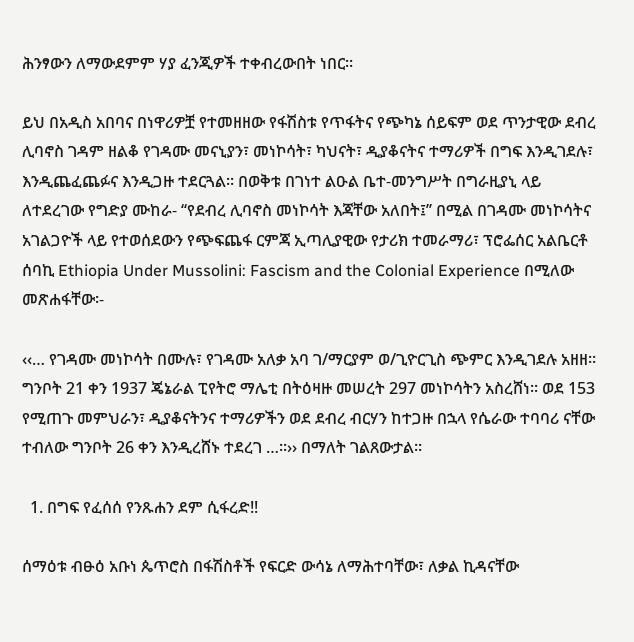ሕንፃውን ለማውደምም ሃያ ፈንጂዎች ተቀብረውበት ነበር፡፡

ይህ በአዲስ አበባና በነዋሪዎቿ የተመዘዘው የፋሽስቱ የጥፋትና የጭካኔ ሰይፍም ወደ ጥንታዊው ደብረ ሊባኖስ ገዳም ዘልቆ የገዳሙ መናኒያን፣ መነኮሳት፣ ካህናት፣ ዲያቆናትና ተማሪዎች በግፍ እንዲገደሉ፣ እንዲጨፈጨፉና እንዲጋዙ ተደርጓል፡፡ በወቅቱ በገነተ ልዑል ቤተ-መንግሥት በግራዚያኒ ላይ ለተደረገው የግድያ ሙከራ- ‘‘የደብረ ሊባኖስ መነኮሳት እጃቸው አለበት፤’’ በሚል በገዳሙ መነኮሳትና አገልጋዮች ላይ የተወሰደውን የጭፍጨፋ ርምጃ ኢጣሊያዊው የታሪክ ተመራማሪ፣ ፕሮፌሰር አልቤርቶ ሰባኪ Ethiopia Under Mussolini: Fascism and the Colonial Experience በሚለው መጽሐፋቸው፡-

‹‹… የገዳሙ መነኮሳት በሙሉ፣ የገዳሙ አለቃ አባ ገ/ማርያም ወ/ጊዮርጊስ ጭምር እንዲገደሉ አዘዘ፡፡ ግንቦት 21 ቀን 1937 ጄኔራል ፒየትሮ ማሌቲ በትዕዛዙ መሠረት 297 መነኮሳትን አስረሸነ፡፡ ወደ 153 የሚጠጉ መምህራን፣ ዲያቆናትንና ተማሪዎችን ወደ ደብረ ብርሃን ከተጋዙ በኋላ የሴራው ተባባሪ ናቸው ተብለው ግንቦት 26 ቀን እንዲረሸኑ ተደረገ …፡፡›› በማለት ገልጸውታል፡፡

  1. በግፍ የፈሰሰ የንጹሐን ደም ሲፋረድ!!

ሰማዕቱ ብፁዕ አቡነ ጴጥሮስ በፋሽስቶች የፍርድ ውሳኔ ለማሕተባቸው፣ ለቃል ኪዳናቸው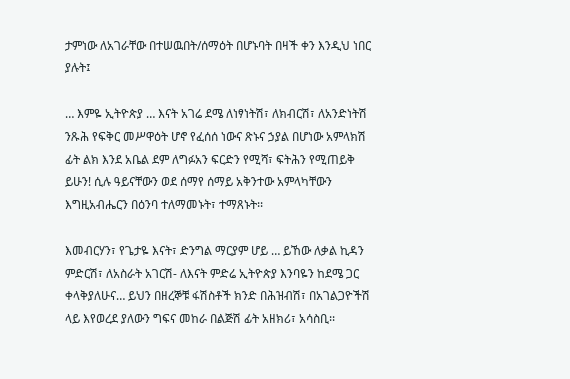ታምነው ለአገራቸው በተሠዉበት/ሰማዕት በሆኑባት በዛች ቀን እንዲህ ነበር ያሉት፤

… እምዬ ኢትዮጵያ … እናት አገሬ ደሜ ለነፃነትሽ፣ ለክብርሽ፣ ለአንድነትሽ ንጹሕ የፍቅር መሥዋዕት ሆኖ የፈሰሰ ነውና ጽኑና ኃያል በሆነው አምላክሽ ፊት ልክ እንደ አቤል ደም ለግፉአን ፍርድን የሚሻ፣ ፍትሕን የሚጠይቅ ይሁን! ሲሉ ዓይናቸውን ወደ ሰማየ ሰማይ አቅንተው አምላካቸውን እግዚአብሔርን በዕንባ ተለማመኑት፣ ተማጸኑት፡፡

እመብርሃን፣ የጌታዬ እናት፣ ድንግል ማርያም ሆይ … ይኸው ለቃል ኪዳን ምድርሽ፣ ለአስራት አገርሽ- ለእናት ምድሬ ኢትዮጵያ እንባዬን ከደሜ ጋር ቀላቅያለሁና… ይህን በዘረኞቹ ፋሽስቶች ክንድ በሕዝብሽ፣ በአገልጋዮችሽ ላይ እየወረደ ያለውን ግፍና መከራ በልጅሽ ፊት አዘክሪ፣ አሳስቢ፡፡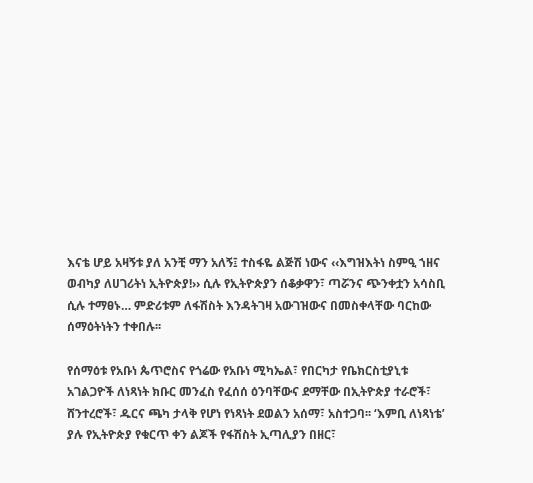እናቴ ሆይ አዛኝቱ ያለ አንቺ ማን አለኝ፤ ተስፋዬ ልጅሽ ነውና ‹‹እግዝእትነ ስምዒ ኀዘና ወብካያ ለሀገሪትነ ኢትዮጵያ!›› ሲሉ የኢትዮጵያን ሰቆቃዋን፣ ጣሯንና ጭንቀቷን አሳስቢ ሲሉ ተማፀኑ… ምድሪቱም ለፋሽስት እንዳትገዛ አውገዝውና በመስቀላቸው ባርከው ሰማዕትነትን ተቀበሉ፡፡

የሰማዕቱ የአቡነ ጴጥሮስና የጎሬው የአቡነ ሚካኤል፣ የበርካታ የቤክርስቲያኒቱ አገልጋዮች ለነጻነት ክቡር መንፈስ የፈሰሰ ዕንባቸውና ደማቸው በኢትዮጵያ ተራሮች፣ ሸንተረሮች፣ ዱርና ጫካ ታላቅ የሆነ የነጻነት ደወልን አሰማ፣ አስተጋባ፡፡ ‘እምቢ ለነጻነቴ’ ያሉ የኢትዮጵያ የቁርጥ ቀን ልጆች የፋሽስት ኢጣሊያን በዘር፣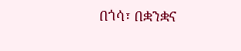በጎሳ፣ በቋንቋና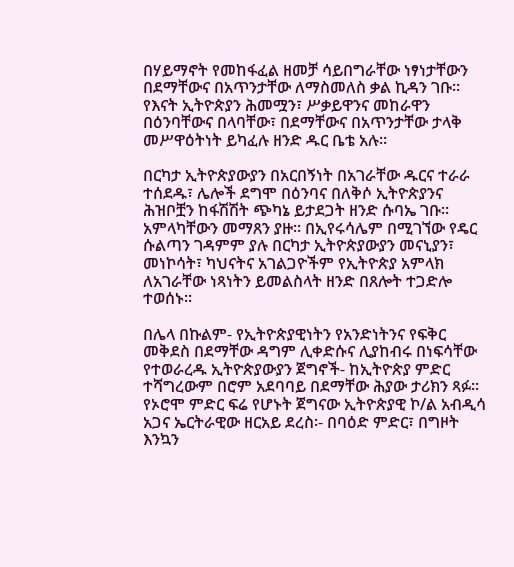በሃይማኖት የመከፋፈል ዘመቻ ሳይበግራቸው ነፃነታቸውን በደማቸውና በአጥንታቸው ለማስመለስ ቃል ኪዳን ገቡ፡፡ የእናት ኢትዮጵያን ሕመሟን፣ ሥቃይዋንና መከራዋን በዕንባቸውና በላባቸው፣ በደማቸውና በአጥንታቸው ታላቅ መሥዋዕትነት ይካፈሉ ዘንድ ዱር ቤቴ አሉ፡፡

በርካታ ኢትዮጵያውያን በአርበኝነት በአገራቸው ዱርና ተራራ ተሰደዱ፣ ሌሎች ደግሞ በዕንባና በለቅሶ ኢትዮጵያንና ሕዝቦቿን ከፋሽሽት ጭካኔ ይታደጋት ዘንድ ሱባኤ ገቡ፡፡ አምላካቸውን መማጸን ያዙ፡፡ በኢየሩሳሌም በሚገኘው የዴር ሱልጣን ገዳምም ያሉ በርካታ ኢትዮጵያውያን መናኒያን፣ መነኮሳት፣ ካህናትና አገልጋዮችም የኢትዮጵያ አምላክ ለአገራቸው ነጻነትን ይመልስላት ዘንድ በጸሎት ተጋድሎ ተወሰኑ፡፡

በሌላ በኩልም- የኢትዮጵያዊነትን የአንድነትንና የፍቅር መቅደስ በደማቸው ዳግም ሊቀድሱና ሊያከብሩ በነፍሳቸው የተወራረዱ ኢትዮጵያውያን ጀግኖች- ከኢትዮጵያ ምድር ተሻግረውም በሮም አደባባይ በደማቸው ሕያው ታሪክን ጻፉ፡፡ የኦሮሞ ምድር ፍሬ የሆኑት ጀግናው ኢትዮጵያዊ ኮ/ል አብዲሳ አጋና ኤርትራዊው ዘርአይ ደረስ፡- በባዕድ ምድር፣ በግዞት እንኳን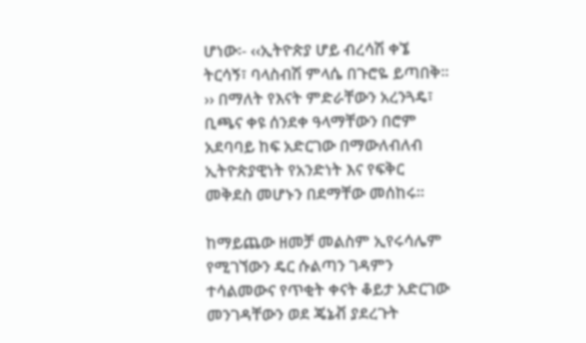ሆነው፡- ‹‹ኢትዮጵያ ሆይ ብረሳሽ ቀኜ ትርሳኝ፣ ባላስብሽ ምላሴ በጉሮዬ ይጣበቅ፡፡›› በማለት የእናት ምድራቸውን አረንጓዴ፣ ቢጫና ቀዩ ሰንደቀ ዓላማቸውን በሮም አደባባይ ከፍ አድርገው በማውለብለብ ኢትዮጵያዊነት የአንድነት እና የፍቅር መቅደስ መሆኑን በደማቸው መሰከሩ፡፡

ከማይጨው ዘመቻ መልስም ኢየሩሳሌም የሚገኘውን ዴር ሱልጣን ገዳምን ተሳልመውና የጥቂት ቀናት ቆይታ አድርገው መንገዳቸውን ወደ ጄኔቭ ያደረጉት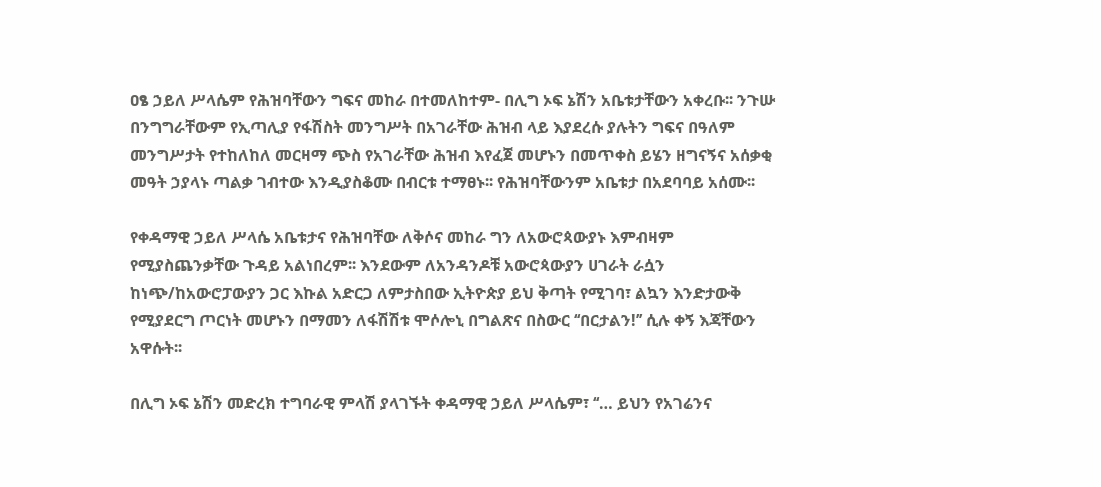ዐፄ ኃይለ ሥላሴም የሕዝባቸውን ግፍና መከራ በተመለከተም- በሊግ ኦፍ ኔሽን አቤቱታቸውን አቀረቡ፡፡ ንጉሡ በንግግራቸውም የኢጣሊያ የፋሽስት መንግሥት በአገራቸው ሕዝብ ላይ እያደረሱ ያሉትን ግፍና በዓለም መንግሥታት የተከለከለ መርዛማ ጭስ የአገራቸው ሕዝብ እየፈጀ መሆኑን በመጥቀስ ይሄን ዘግናኝና አሰቃቂ መዓት ኃያላኑ ጣልቃ ገብተው እንዲያስቆሙ በብርቱ ተማፀኑ፡፡ የሕዝባቸውንም አቤቱታ በአደባባይ አሰሙ፡፡

የቀዳማዊ ኃይለ ሥላሴ አቤቱታና የሕዝባቸው ለቅሶና መከራ ግን ለአውሮጳውያኑ እምብዛም የሚያስጨንቃቸው ጉዳይ አልነበረም፡፡ እንደውም ለአንዳንዶቹ አውሮጳውያን ሀገራት ራሷን ከነጭ/ከአውሮፓውያን ጋር እኩል አድርጋ ለምታስበው ኢትዮጵያ ይህ ቅጣት የሚገባ፣ ልኳን እንድታውቅ የሚያደርግ ጦርነት መሆኑን በማመን ለፋሽሽቱ ሞሶሎኒ በግልጽና በስውር ‘‘በርታልን!’’ ሲሉ ቀኝ እጃቸውን አዋሱት፡፡

በሊግ ኦፍ ኔሽን መድረክ ተግባራዊ ምላሽ ያላገኙት ቀዳማዊ ኃይለ ሥላሴም፣ ‘‘… ይህን የአገሬንና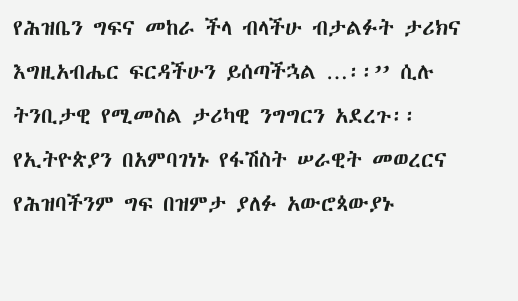የሕዝቤን ግፍና መከራ ችላ ብላችሁ ብታልፉት ታሪክና እግዚአብሔር ፍርዳችሁን ይሰጣችኋል …፡፡’’ ሲሉ ትንቢታዊ የሚመስል ታሪካዊ ንግግርን አደረጉ፡፡ የኢትዮጵያን በአምባገነኑ የፋሽስት ሠራዊት መወረርና የሕዝባችንም ግፍ በዝምታ ያለፉ አውሮጳውያኑ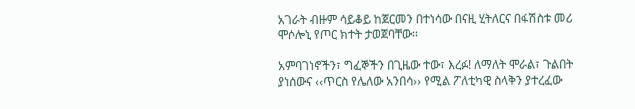አገራት ብዙም ሳይቆይ ከጀርመን በተነሳው በናዚ ሂትለርና በፋሽስቱ መሪ ሞሶሎኒ የጦር ክተት ታወጀባቸው፡፡

አምባገነኖችን፣ ግፈኞችን በጊዜው ተው፣ እረፉ! ለማለት ሞራል፣ ጉልበት ያነሰውና ‹‹ጥርስ የሌለው አንበሳ›› የሚል ፖለቲካዊ ስላቅን ያተረፈው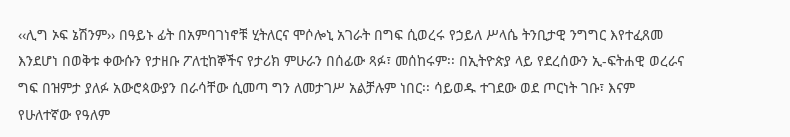‹‹ሊግ ኦፍ ኔሽንም›› በዓይኑ ፊት በአምባገነኖቹ ሂትለርና ሞሶሎኒ አገራት በግፍ ሲወረሩ የኃይለ ሥላሴ ትንቢታዊ ንግግር እየተፈጸመ እንደሆነ በወቅቱ ቀውሱን የታዘቡ ፖለቲከኞችና የታሪክ ምሁራን በሰፊው ጻፉ፣ መሰከሩም፡፡ በኢትዮጵያ ላይ የደረሰውን ኢ-ፍትሐዊ ወረራና ግፍ በዝምታ ያለፉ አውሮጳውያን በራሳቸው ሲመጣ ግን ለመታገሥ አልቻሉም ነበር፡፡ ሳይወዱ ተገደው ወደ ጦርነት ገቡ፣ እናም የሁለተኛው የዓለም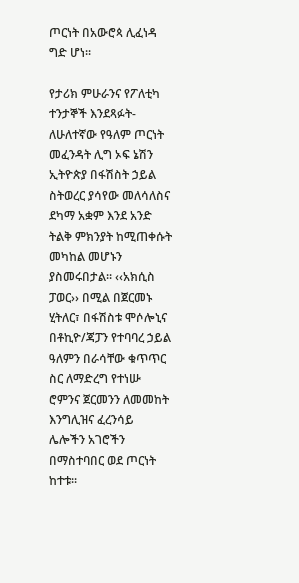ጦርነት በአውሮጳ ሊፈነዳ ግድ ሆነ፡፡

የታሪክ ምሁራንና የፖለቲካ ተንታኞች እንደጻፉት- ለሁለተኛው የዓለም ጦርነት መፈንዳት ሊግ ኦፍ ኔሽን ኢትዮጵያ በፋሽስት ኃይል ስትወረር ያሳየው መለሳለስና ደካማ አቋም እንደ አንድ ትልቅ ምክንያት ከሚጠቀሱት መካከል መሆኑን ያስመሩበታል፡፡ ‹‹አክሲስ ፓወር›› በሚል በጀርመኑ ሂትለር፣ በፋሽስቱ ሞሶሎኒና በቶኪዮ/ጃፓን የተባባረ ኃይል ዓለምን በራሳቸው ቁጥጥር ስር ለማድረግ የተነሡ ሮምንና ጀርመንን ለመመከት እንግሊዝና ፈረንሳይ ሌሎችን አገሮችን በማስተባበር ወደ ጦርነት ከተቱ፡፡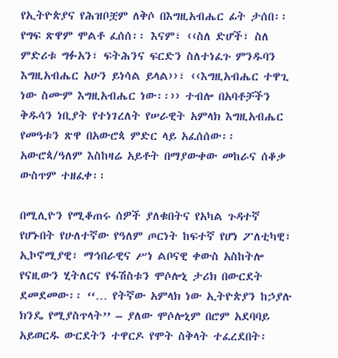የኢትዮጵያና የሕዝቦቿም ለቅሶ በእግዚአብሔር ፊት ታሰበ፡፡ የግፍ ጽዋም ሞልቶ ፈሰሰ፡፡ እናም፣ ‹‹ስለ ድሆች፣ ስለ ምድሪቱ ግፉአን፣ ፍትሕንና ፍርድን ስለተነፈጉ ምንዱባን እግዚአብሔር አሁን ይነሳል ይላል››፣ ‹‹እግዚአብሔር ተዋጊ ነው ስሙም እግዚአብሔር ነው፡፡›› ተብሎ በአባቶቻችን ቅዱሳን ነቢያት የተነገረለት የሠራዊት አምላክ እግዚአብሔር የመዓቱን ጽዋ በአውሮጳ ምድር ላይ አፈሰሰው፡፡ አውሮጳ/ዓለም እስከዛሬ አይቶት በማያውቀው መከራና ሰቆቃ ውስጥም ተዘፈቀ፡፡

በሚሊዮን የሚቆጠሩ ሰዎች ያለቁበትና የአካል ጉዳተኛ የሆኑበት የሁለተኛው የዓለም ጦርነት ከፍተኛ የሆነ ፖለቲካዊ፣ ኢኮኖሚያዊ፣ ማኅበራዊና ሥነ ልቦናዊ ቀውስ አስከትሎ የናዚውን ሂትለርና የፋሽስቱን ሞሶሎኒ ታሪክ በውርደት ደመደመው፡፡ ‘‘… የትኛው አምላክ ነው ኢትዮጵያን ከኃያሉ ክንዴ የሚያስጥላት’’ – ያለው ሞሶሎኒም በሮም አደባባይ አይወርዱ ውርደትን ተዋርዶ የሞት ስቅላት ተፈረደበት፡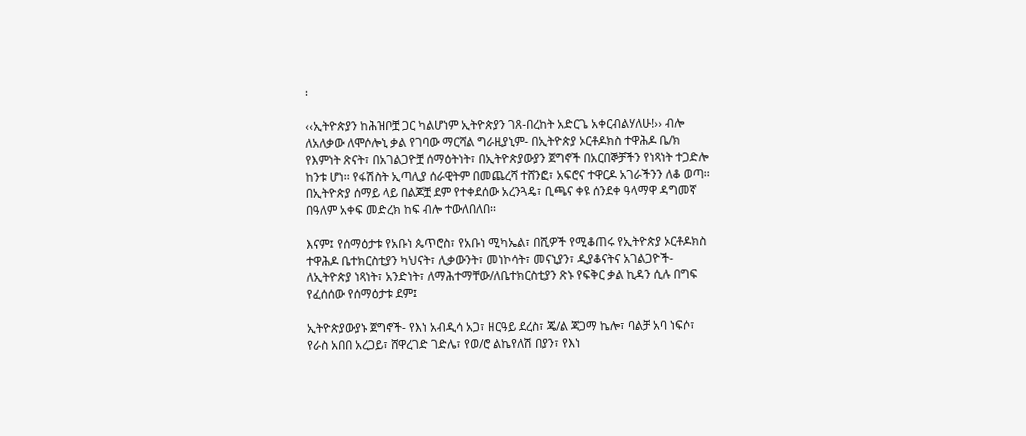፡

‹‹ኢትዮጵያን ከሕዝቦቿ ጋር ካልሆነም ኢትዮጵያን ገጸ-በረከት አድርጌ አቀርብልሃለሁ!›› ብሎ ለአለቃው ለሞሶሎኒ ቃል የገባው ማርሻል ግራዚያኒም- በኢትዮጵያ ኦርቶዶክስ ተዋሕዶ ቤ/ክ የእምነት ጽናት፣ በአገልጋዮቿ ሰማዕትነት፣ በኢትዮጵያውያን ጀግኖች በአርበኞቻችን የነጻነት ተጋድሎ ከንቱ ሆነ፡፡ የፋሽስት ኢጣሊያ ሰራዊትም በመጨረሻ ተሸንፎ፣ አፍሮና ተዋርዶ አገራችንን ለቆ ወጣ፡፡ በኢትዮጵያ ሰማይ ላይ በልጆቿ ደም የተቀደሰው አረንጓዴ፣ ቢጫና ቀዩ ሰንደቀ ዓላማዋ ዳግመኛ በዓለም አቀፍ መድረክ ከፍ ብሎ ተውለበለበ፡፡

እናም፤ የሰማዕታቱ የአቡነ ጴጥሮስ፣ የአቡነ ሚካኤል፣ በሺዎች የሚቆጠሩ የኢትዮጵያ ኦርቶዶክስ ተዋሕዶ ቤተክርስቲያን ካህናት፣ ሊቃውንት፣ መነኮሳት፣ መናኒያን፣ ዲያቆናትና አገልጋዮች- ለኢትዮጵያ ነጻነት፣ አንድነት፣ ለማሕተማቸው/ለቤተክርስቲያን ጽኑ የፍቅር ቃል ኪዳን ሲሉ በግፍ የፈሰሰው የሰማዕታቱ ደም፤

ኢትዮጵያውያኑ ጀግኖች- የእነ አብዲሳ አጋ፣ ዘርዓይ ደረስ፣ ጄ/ል ጃጋማ ኬሎ፣ ባልቻ አባ ነፍሶ፣ የራስ አበበ አረጋይ፣ ሸዋረገድ ገድሌ፣ የወ/ሮ ልኬየለሽ በያን፣ የእነ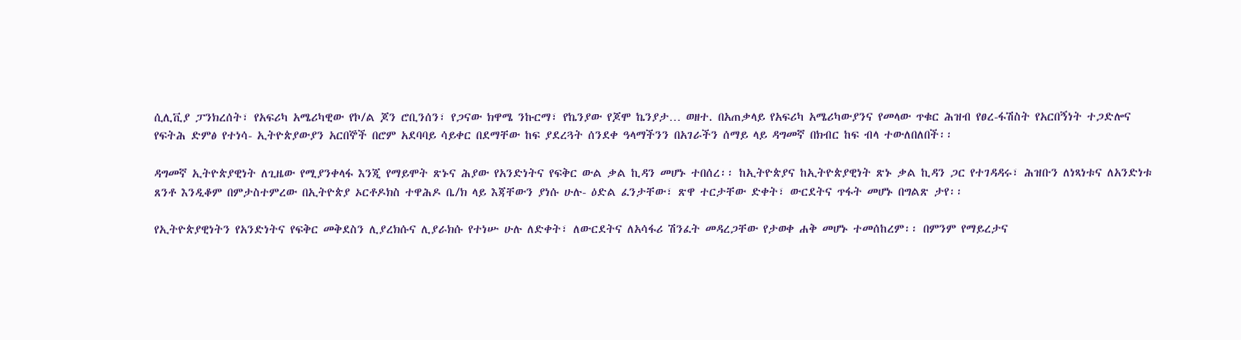ሲሊቪያ ፓንክረሰት፣ የአፍሪካ አሜሪካዊው የኮ/ል ጆን ሮቢንሰን፣ የጋናው ክዋሜ ንኩርማ፣ የኬንያው የጆሞ ኬንያታ… ወዘተ. በአጠቃላይ የአፍሪካ አሜሪካውያንና የመላው ጥቁር ሕዝብ የፀረ-ፋሽስት የአርበኝነት ተጋድሎና የፍትሕ ድምፅ የተነሳ- ኢትዮጵያውያን አርበኞች በሮም አደባባይ ሳይቀር በደማቸው ከፍ ያደረጓት ሰንደቀ ዓላማችንን በአገራችን ሰማይ ላይ ዳግመኛ በክብር ከፍ ብላ ተውለበለበች፡፡

ዳግመኛ ኢትዮጵያዊነት ለጊዜው የሚያንቀላፋ እንጂ የማይሞት ጽኑና ሕያው የአንድነትና የፍቅር ውል ቃል ኪዳን መሆኑ ተበሰረ፡፡ ከኢትዮጵያና ከኢትዮጵያዊነት ጽኑ ቃል ኪዳን ጋር የተገዳዳሩ፣ ሕዝቡን ለነጻነቱና ለአንድነቱ ጸንቶ እንዲቆም በምታስተምረው በኢትዮጵያ ኦርቶዶክስ ተዋሕዶ ቤ/ክ ላይ እጃቸውን ያነሱ ሁሉ- ዕድል ፈንታቸው፣ ጽዋ ተርታቸው ድቀት፣ ውርደትና ጥፋት መሆኑ በግልጽ ታየ፡፡

የኢትዮጵያዊነትን የአንድነትና የፍቅር መቅደስን ሊያረክሱና ሊያራክሱ የተነሡ ሁሉ ለድቀት፣ ለውርደትና ለአሳፋሪ ሽንፈት መዳረጋቸው የታወቀ ሐቅ መሆኑ ተመሰከረም፡፡ በምንም የማይረታና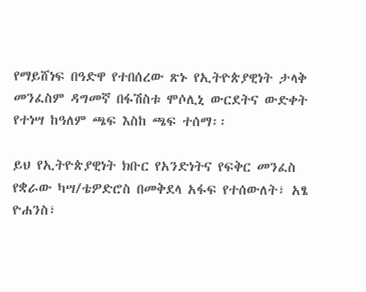የማይሸነፍ በዓድዋ የተበሰረው ጽኑ የኢትዮጵያዊነት ታላቅ መንፈስም ዳግመኛ በፋሽስቱ ሞሶሊኒ ውርደትና ውድቀት የተነሣ ከዓለም ጫፍ እስከ ጫፍ ተሰማ፡፡

ይህ የኢትዮጵያዊነት ክቡር የአንድነትና የፍቅር መንፈስ የቋራው ካሣ/ቴዎድሮስ በመቅደላ አፋፍ የተሰውለት፣ አፄ ዮሐንስ፣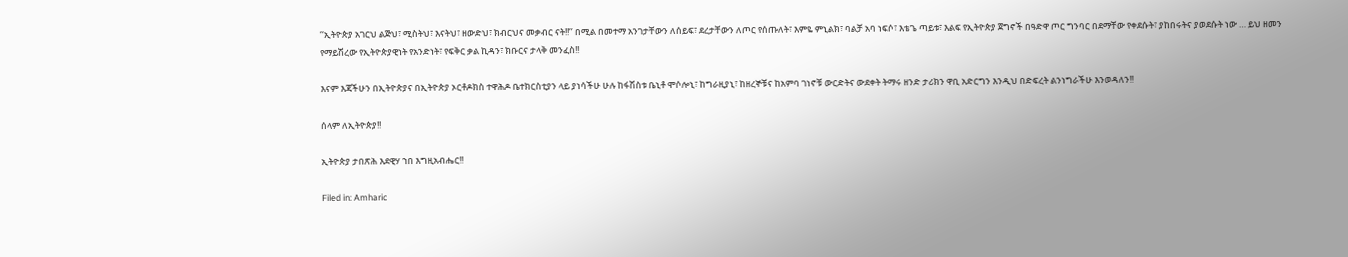‘‘ኢትዮጵያ አገርህ ልጅህ፣ ሚስትህ፣ እናትህ፣ ዘውድህ፣ ክብርህና መቃብር ናት!!’’ በሚል በመተማ አንገታቸውን ለሰይፍ፣ ደረታቸውን ለጦር የሰጡለት፣ እምዬ ምኒልክ፣ ባልቻ አባ ነፍሶ፣ እቴጌ ጣይቱ፣ እልፍ የኢትዮጵያ ጀግኖች በዓድዋ ጦር ግንባር በደማቸው የቀደሱት፣ ያከበሩትና ያወደሱት ነው … ይህ ዘመን የማይሽረው የኢትዮጵያዊነት የአንድነት፣ የፍቅር ቃል ኪዳን፣ ክቡርና ታላቅ መንፈስ!!

እናም እጃችሁን በኢትዮጵያና በኢትዮጵያ ኦርቶዶክስ ተዋሕዶ ቤተክርስቲያን ላይ ያነሳችሁ ሁሉ ከፋሽስቱ ቤኒቶ ሞሶሎኒ፣ ከግራዚያኒ፣ ከዘረኞቹና ከአምባ ገነኖቹ ውርድትና ውደቀት ትማሩ ዘንድ ታሪክን ዋቢ አድርግን እንዲህ በድፍረት ልንነግራችሁ እንወዳለን!!

ሰላም ለኢትዮጵያ!!

ኢትዮጵያ ታበጽሕ እደዊሃ ኀበ እግዚአብሔር!!

Filed in: Amharic